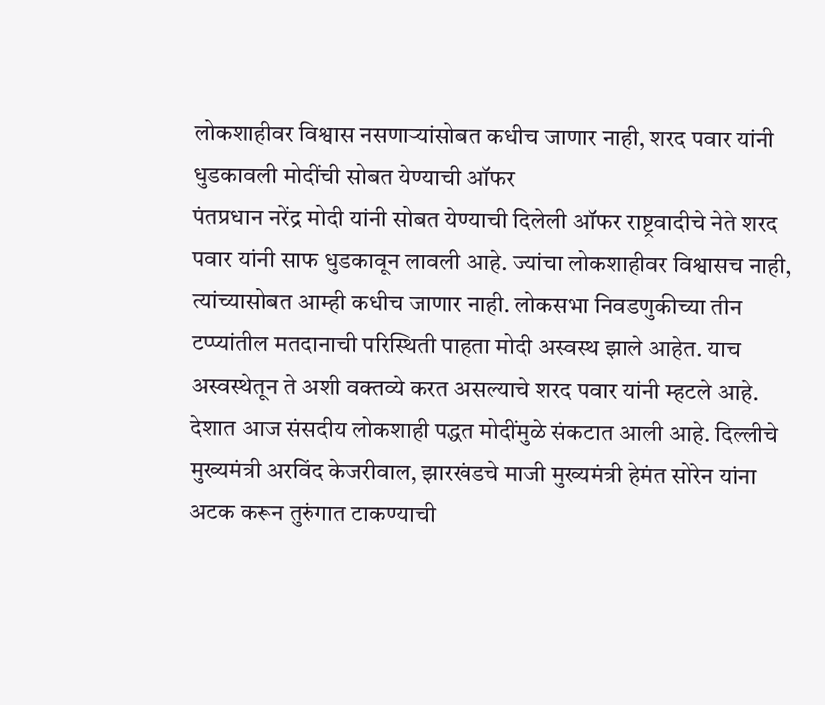लोकशाहीवर विश्वास नसणाऱ्यांसोबत कधीच जाणार नाही, शरद पवार यांनी धुडकावली मोदींची सोबत येण्याची ऑफर
पंतप्रधान नरेंद्र मोदी यांनी सोबत येण्याची दिलेली ऑफर राष्ट्रवादीचे नेते शरद पवार यांनी साफ धुडकावून लावली आहे. ज्यांचा लोकशाहीवर विश्वासच नाही, त्यांच्यासोबत आम्ही कधीच जाणार नाही. लोकसभा निवडणुकीच्या तीन टप्प्यांतील मतदानाची परिस्थिती पाहता मोदी अस्वस्थ झाले आहेत. याच अस्वस्थेतून ते अशी वक्तव्ये करत असल्याचे शरद पवार यांनी म्हटले आहे.
देशात आज संसदीय लोकशाही पद्धत मोदींमुळे संकटात आली आहे. दिल्लीचे मुख्यमंत्री अरविंद केजरीवाल, झारखंडचे माजी मुख्यमंत्री हेमंत सोरेन यांना अटक करून तुरुंगात टाकण्याची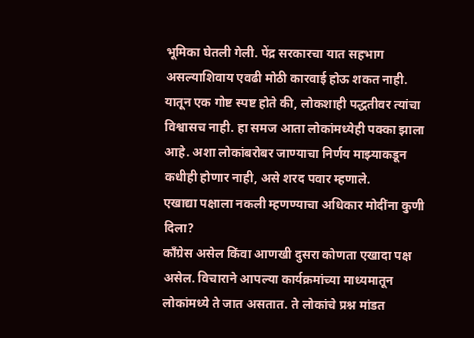भूमिका घेतली गेली. पेंद्र सरकारचा यात सहभाग असल्याशिवाय एवढी मोठी कारवाई होऊ शकत नाही. यातून एक गोष्ट स्पष्ट होते की, लोकशाही पद्धतीवर त्यांचा विश्वासच नाही. हा समज आता लोकांमध्येही पक्का झाला आहे. अशा लोकांबरोबर जाण्याचा निर्णय माझ्याकडून कधीही होणार नाही, असे शरद पवार म्हणाले.
एखाद्या पक्षाला नकली म्हणण्याचा अधिकार मोदींना कुणी दिला?
काँग्रेस असेल किंवा आणखी दुसरा कोणता एखादा पक्ष असेल. विचाराने आपल्या कार्यक्रमांच्या माध्यमातून लोकांमध्ये ते जात असतात. ते लोकांचे प्रश्न मांडत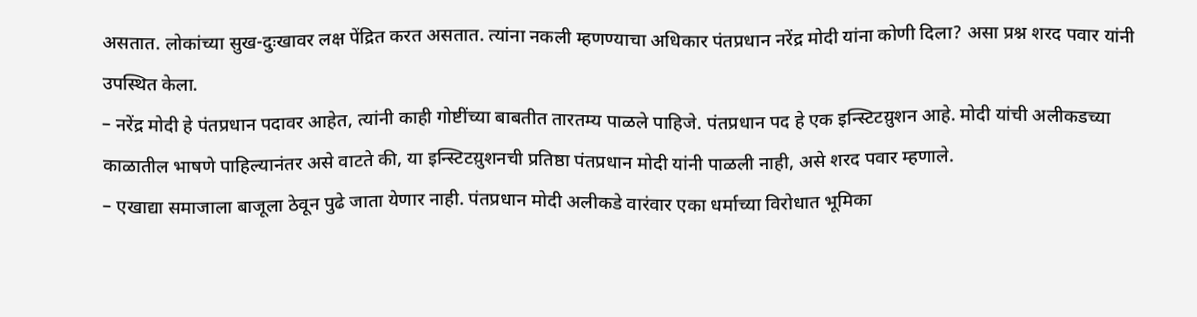असतात. लोकांच्या सुख-दुःखावर लक्ष पेंद्रित करत असतात. त्यांना नकली म्हणण्याचा अधिकार पंतप्रधान नरेंद्र मोदी यांना कोणी दिला? असा प्रश्न शरद पवार यांनी उपस्थित केला.
– नरेंद्र मोदी हे पंतप्रधान पदावर आहेत, त्यांनी काही गोष्टींच्या बाबतीत तारतम्य पाळले पाहिजे. पंतप्रधान पद हे एक इन्स्टिटय़ुशन आहे. मोदी यांची अलीकडच्या काळातील भाषणे पाहिल्यानंतर असे वाटते की, या इन्स्टिटय़ुशनची प्रतिष्ठा पंतप्रधान मोदी यांनी पाळली नाही, असे शरद पवार म्हणाले.
– एखाद्या समाजाला बाजूला ठेवून पुढे जाता येणार नाही. पंतप्रधान मोदी अलीकडे वारंवार एका धर्माच्या विरोधात भूमिका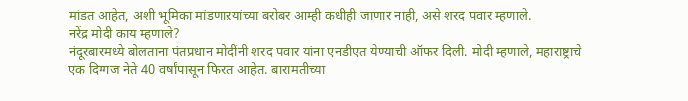मांडत आहेत, अशी भूमिका मांडणाऱयांच्या बरोबर आम्ही कधीही जाणार नाही, असे शरद पवार म्हणाले.
नरेंद्र मोदी काय म्हणाले?
नंदूरबारमध्ये बोलताना पंतप्रधान मोदींनी शरद पवार यांना एनडीएत येण्याची ऑफर दिली. मोदी म्हणाले, महाराष्ट्राचे एक दिग्गज नेते 40 वर्षांपासून फिरत आहेत. बारामतीच्या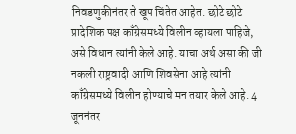निवडणुकीनंतर ते खूप चिंतेत आहेत. छोटे छोटे प्रादेशिक पक्ष काँग्रेसमध्ये विलीन व्हायला पाहिजे, असे विधान त्यांनी केले आहे. याचा अर्थ असा की जी नकली राष्ट्रवादी आणि शिवसेना आहे त्यांनी काँग्रेसमध्ये विलीन होण्याचे मन तयार केले आहे. 4 जूननंतर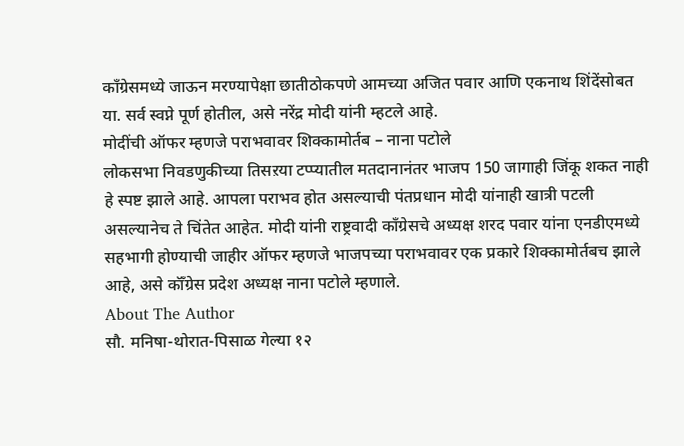काँग्रेसमध्ये जाऊन मरण्यापेक्षा छातीठोकपणे आमच्या अजित पवार आणि एकनाथ शिंदेंसोबत या. सर्व स्वप्ने पूर्ण होतील, असे नरेंद्र मोदी यांनी म्हटले आहे.
मोदींची ऑफर म्हणजे पराभवावर शिक्कामोर्तब – नाना पटोले
लोकसभा निवडणुकीच्या तिसऱया टप्प्यातील मतदानानंतर भाजप 150 जागाही जिंकू शकत नाही हे स्पष्ट झाले आहे. आपला पराभव होत असल्याची पंतप्रधान मोदी यांनाही खात्री पटली असल्यानेच ते चिंतेत आहेत. मोदी यांनी राष्ट्रवादी काँग्रेसचे अध्यक्ष शरद पवार यांना एनडीएमध्ये सहभागी होण्याची जाहीर ऑफर म्हणजे भाजपच्या पराभवावर एक प्रकारे शिक्कामोर्तबच झाले आहे, असे कॉँग्रेस प्रदेश अध्यक्ष नाना पटोले म्हणाले.
About The Author
सौ. मनिषा-थोरात-पिसाळ गेल्या १२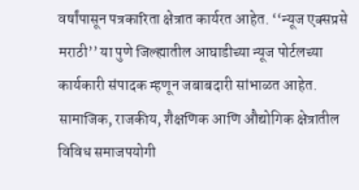वर्षांपासून पत्रकारिता क्षेत्रात कार्यरत आहेत. ‘‘न्यूज एक्सप्रसे मराठी’’ या पुणे जिल्ह्यातील आघाडीच्या न्यूज पोर्टलच्या कार्यकारी संपादक म्हणून जबाबदारी सांभाळत आहेत. सामाजिक, राजकीय, शैक्षणिक आणि औद्योगिक क्षेत्रातील विविध समाजपयोगी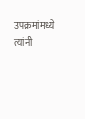उपक्रमांमध्ये त्यांनी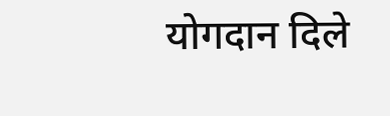योगदान दिले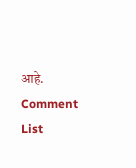आहे.
Comment List